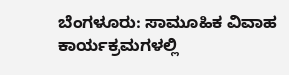ಬೆಂಗಳೂರು: ಸಾಮೂಹಿಕ ವಿವಾಹ ಕಾರ್ಯಕ್ರಮಗಳಲ್ಲಿ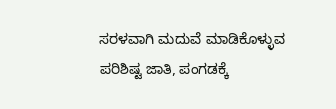ಸರಳವಾಗಿ ಮದುವೆ ಮಾಡಿಕೊಳ್ಳುವ ಪರಿಶಿಷ್ಟ ಜಾತಿ, ಪಂಗಡಕ್ಕೆ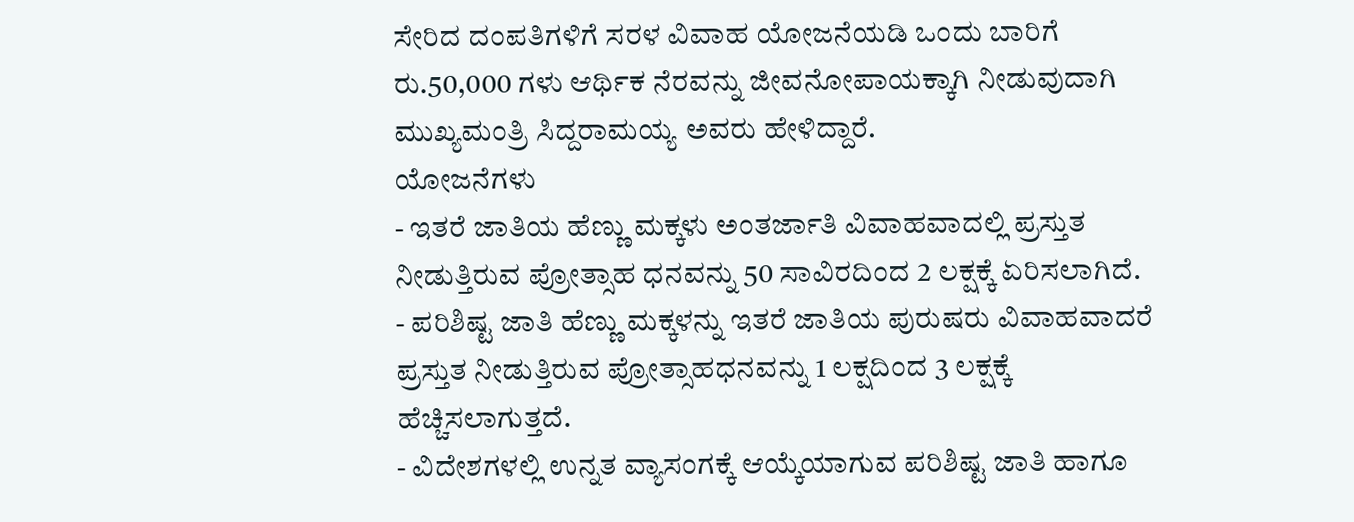ಸೇರಿದ ದಂಪತಿಗಳಿಗೆ ಸರಳ ವಿವಾಹ ಯೋಜನೆಯಡಿ ಒಂದು ಬಾರಿಗೆ ರು.50,000 ಗಳು ಆರ್ಥಿಕ ನೆರವನ್ನು ಜೀವನೋಪಾಯಕ್ಕಾಗಿ ನೀಡುವುದಾಗಿ ಮುಖ್ಯಮಂತ್ರಿ ಸಿದ್ದರಾಮಯ್ಯ ಅವರು ಹೇಳಿದ್ದಾರೆ.
ಯೋಜನೆಗಳು
- ಇತರೆ ಜಾತಿಯ ಹೆಣ್ಣು ಮಕ್ಕಳು ಅಂತರ್ಜಾತಿ ವಿವಾಹವಾದಲ್ಲಿ ಪ್ರಸ್ತುತ ನೀಡುತ್ತಿರುವ ಪ್ರೋತ್ಸಾಹ ಧನವನ್ನು 50 ಸಾವಿರದಿಂದ 2 ಲಕ್ಷಕ್ಕೆ ಏರಿಸಲಾಗಿದೆ.
- ಪರಿಶಿಷ್ಟ ಜಾತಿ ಹೆಣ್ಣು ಮಕ್ಕಳನ್ನು ಇತರೆ ಜಾತಿಯ ಪುರುಷರು ವಿವಾಹವಾದರೆ ಪ್ರಸ್ತುತ ನೀಡುತ್ತಿರುವ ಪ್ರೋತ್ಸಾಹಧನವನ್ನು 1 ಲಕ್ಷದಿಂದ 3 ಲಕ್ಷಕ್ಕೆ ಹೆಚ್ಚಿಸಲಾಗುತ್ತದೆ.
- ವಿದೇಶಗಳಲ್ಲಿ ಉನ್ನತ ವ್ಯಾಸಂಗಕ್ಕೆ ಆಯ್ಕೆಯಾಗುವ ಪರಿಶಿಷ್ಟ ಜಾತಿ ಹಾಗೂ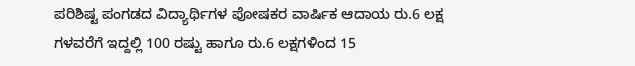ಪರಿಶಿಷ್ಟ ಪಂಗಡದ ವಿದ್ಯಾರ್ಥಿಗಳ ಪೋಷಕರ ವಾರ್ಷಿಕ ಆದಾಯ ರು.6 ಲಕ್ಷ ಗಳವರೆಗೆ ಇದ್ದಲ್ಲಿ 100 ರಷ್ಟು ಹಾಗೂ ರು.6 ಲಕ್ಷಗಳಿಂದ 15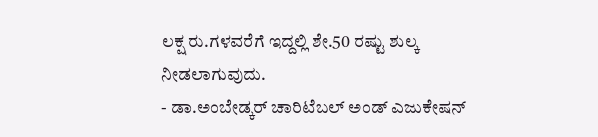ಲಕ್ಷ ರು.ಗಳವರೆಗೆ ಇದ್ದಲ್ಲಿ ಶೇ.50 ರಷ್ಟು ಶುಲ್ಕ ನೀಡಲಾಗುವುದು.
- ಡಾ.ಅಂಬೇಡ್ಕರ್ ಚಾರಿಟೆಬಲ್ ಅಂಡ್ ಎಜುಕೇಷನ್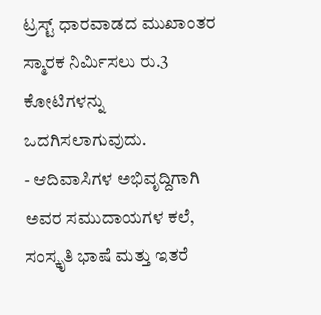ಟ್ರಸ್ಟ್ ಧಾರವಾಡದ ಮುಖಾಂತರ ಸ್ಮಾರಕ ನಿರ್ಮಿಸಲು ರು.3 ಕೋಟಿಗಳನ್ನು ಒದಗಿಸಲಾಗುವುದು.
- ಆದಿವಾಸಿಗಳ ಅಭಿವೃದ್ದಿಗಾಗಿ ಅವರ ಸಮುದಾಯಗಳ ಕಲೆ, ಸಂಸ್ಕೃತಿ ಭಾಷೆ ಮತ್ತು ಇತರೆ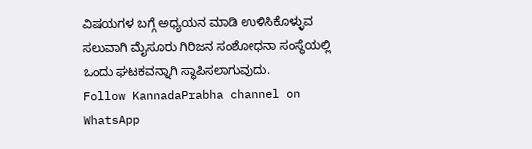ವಿಷಯಗಳ ಬಗ್ಗೆ ಅಧ್ಯಯನ ಮಾಡಿ ಉಳಿಸಿಕೊಳ್ಳುವ ಸಲುವಾಗಿ ಮೈಸೂರು ಗಿರಿಜನ ಸಂಶೋಧನಾ ಸಂಸ್ಥೆಯಲ್ಲಿ ಒಂದು ಘಟಕವನ್ನಾಗಿ ಸ್ಥಾಪಿಸಲಾಗುವುದು.
Follow KannadaPrabha channel on WhatsApp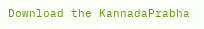Download the KannadaPrabha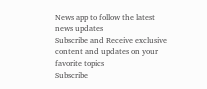News app to follow the latest news updates
Subscribe and Receive exclusive content and updates on your favorite topics
Subscribe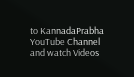to KannadaPrabha YouTube Channel and watch Videos